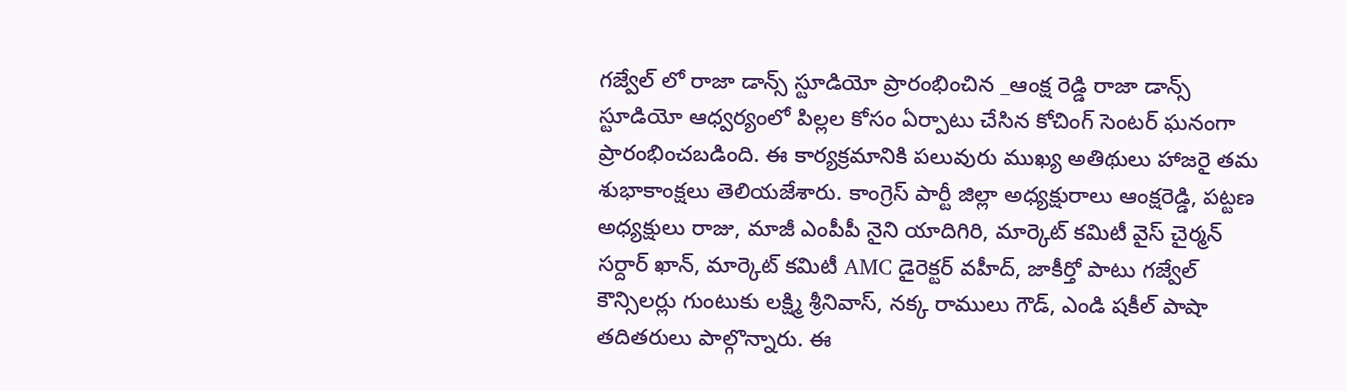గజ్వేల్ లో రాజా డాన్స్ స్టూడియో ప్రారంభించిన _ఆంక్ష రెడ్డి రాజా డాన్స్ స్టూడియో ఆధ్వర్యంలో పిల్లల కోసం ఏర్పాటు చేసిన కోచింగ్ సెంటర్ ఘనంగా ప్రారంభించబడింది. ఈ కార్యక్రమానికి పలువురు ముఖ్య అతిథులు హాజరై తమ శుభాకాంక్షలు తెలియజేశారు. కాంగ్రెస్ పార్టీ జిల్లా అధ్యక్షురాలు ఆంక్షరెడ్డి, పట్టణ అధ్యక్షులు రాజు, మాజీ ఎంపీపీ నైని యాదిగిరి, మార్కెట్ కమిటీ వైస్ చైర్మన్ సర్దార్ ఖాన్, మార్కెట్ కమిటీ AMC డైరెక్టర్ వహీద్, జాకీర్తో పాటు గజ్వేల్ కౌన్సిలర్లు గుంటుకు లక్ష్మి శ్రీనివాస్, నక్క రాములు గౌడ్, ఎండి షకీల్ పాషా తదితరులు పాల్గొన్నారు. ఈ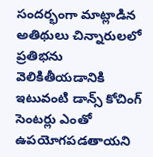సందర్భంగా మాట్లాడిన అతిథులు చిన్నారులలో ప్రతిభను వెలికితీయడానికి ఇటువంటి డాన్స్ కోచింగ్ సెంటర్లు ఎంతో ఉపయోగపడతాయని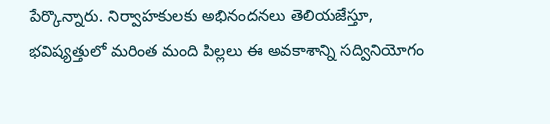పేర్కొన్నారు. నిర్వాహకులకు అభినందనలు తెలియజేస్తూ, భవిష్యత్తులో మరింత మంది పిల్లలు ఈ అవకాశాన్ని సద్వినియోగం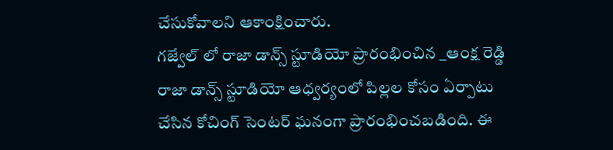చేసుకోవాలని ఆకాంక్షించారు.
గజ్వేల్ లో రాజా డాన్స్ స్టూడియో ప్రారంభించిన _ఆంక్ష రెడ్డి రాజా డాన్స్ స్టూడియో ఆధ్వర్యంలో పిల్లల కోసం ఏర్పాటు చేసిన కోచింగ్ సెంటర్ ఘనంగా ప్రారంభించబడింది. ఈ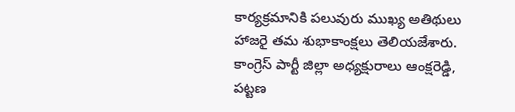కార్యక్రమానికి పలువురు ముఖ్య అతిథులు హాజరై తమ శుభాకాంక్షలు తెలియజేశారు. కాంగ్రెస్ పార్టీ జిల్లా అధ్యక్షురాలు ఆంక్షరెడ్డి, పట్టణ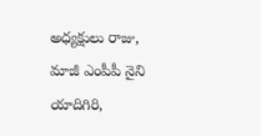అధ్యక్షులు రాజు, మాజీ ఎంపీపీ నైని యాదిగిరి,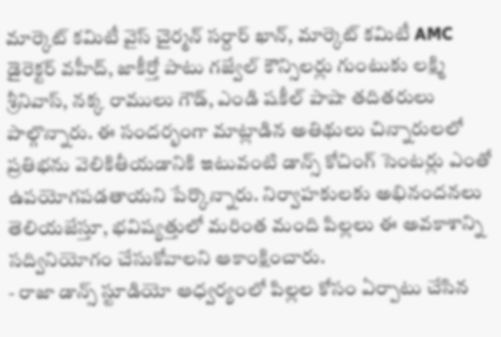మార్కెట్ కమిటీ వైస్ చైర్మన్ సర్దార్ ఖాన్, మార్కెట్ కమిటీ AMC డైరెక్టర్ వహీద్, జాకీర్తో పాటు గజ్వేల్ కౌన్సిలర్లు గుంటుకు లక్ష్మి శ్రీనివాస్, నక్క రాములు గౌడ్, ఎండి షకీల్ పాషా తదితరులు పాల్గొన్నారు. ఈ సందర్భంగా మాట్లాడిన అతిథులు చిన్నారులలో ప్రతిభను వెలికితీయడానికి ఇటువంటి డాన్స్ కోచింగ్ సెంటర్లు ఎంతో ఉపయోగపడతాయని పేర్కొన్నారు. నిర్వాహకులకు అభినందనలు తెలియజేస్తూ, భవిష్యత్తులో మరింత మంది పిల్లలు ఈ అవకాశాన్ని సద్వినియోగం చేసుకోవాలని ఆకాంక్షించారు.
- రాజా డాన్స్ స్టూడియో ఆధ్వర్యంలో పిల్లల కోసం ఏర్పాటు చేసిన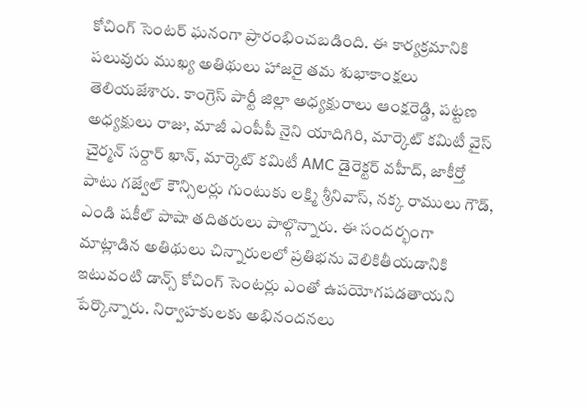కోచింగ్ సెంటర్ ఘనంగా ప్రారంభించబడింది. ఈ కార్యక్రమానికి పలువురు ముఖ్య అతిథులు హాజరై తమ శుభాకాంక్షలు తెలియజేశారు. కాంగ్రెస్ పార్టీ జిల్లా అధ్యక్షురాలు ఆంక్షరెడ్డి, పట్టణ అధ్యక్షులు రాజు, మాజీ ఎంపీపీ నైని యాదిగిరి, మార్కెట్ కమిటీ వైస్ చైర్మన్ సర్దార్ ఖాన్, మార్కెట్ కమిటీ AMC డైరెక్టర్ వహీద్, జాకీర్తో పాటు గజ్వేల్ కౌన్సిలర్లు గుంటుకు లక్ష్మి శ్రీనివాస్, నక్క రాములు గౌడ్, ఎండి షకీల్ పాషా తదితరులు పాల్గొన్నారు. ఈ సందర్భంగా మాట్లాడిన అతిథులు చిన్నారులలో ప్రతిభను వెలికితీయడానికి ఇటువంటి డాన్స్ కోచింగ్ సెంటర్లు ఎంతో ఉపయోగపడతాయని పేర్కొన్నారు. నిర్వాహకులకు అభినందనలు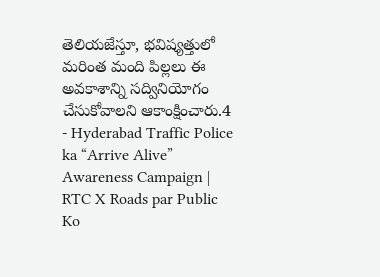తెలియజేస్తూ, భవిష్యత్తులో మరింత మంది పిల్లలు ఈ అవకాశాన్ని సద్వినియోగం చేసుకోవాలని ఆకాంక్షించారు.4
- Hyderabad Traffic Police ka “Arrive Alive” Awareness Campaign | RTC X Roads par Public Ko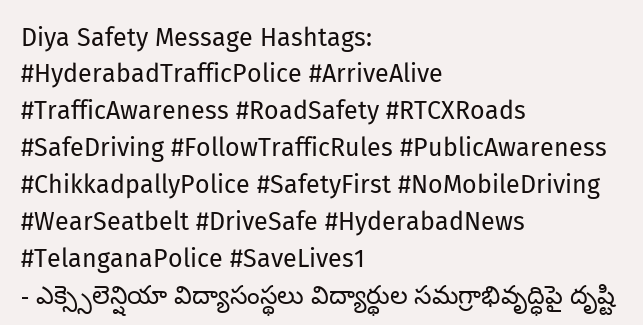Diya Safety Message Hashtags: #HyderabadTrafficPolice #ArriveAlive #TrafficAwareness #RoadSafety #RTCXRoads #SafeDriving #FollowTrafficRules #PublicAwareness #ChikkadpallyPolice #SafetyFirst #NoMobileDriving #WearSeatbelt #DriveSafe #HyderabadNews #TelanganaPolice #SaveLives1
- ఎక్స్సెలెన్షియా విద్యాసంస్థలు విద్యార్థుల సమగ్రాభివృద్ధిపై దృష్టి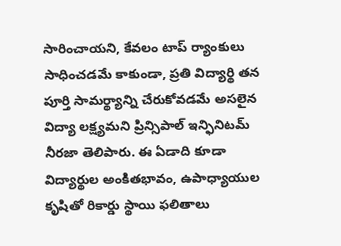సారించాయని, కేవలం టాప్ ర్యాంకులు సాధించడమే కాకుండా, ప్రతి విద్యార్థి తన పూర్తి సామర్థ్యాన్ని చేరుకోవడమే అసలైన విద్యా లక్ష్యమని ప్రిన్సిపాల్ ఇన్ఫినిటమ్ నీరజా తెలిపారు. ఈ ఏడాది కూడా విద్యార్థుల అంకితభావం, ఉపాధ్యాయుల కృషితో రికార్డు స్థాయి ఫలితాలు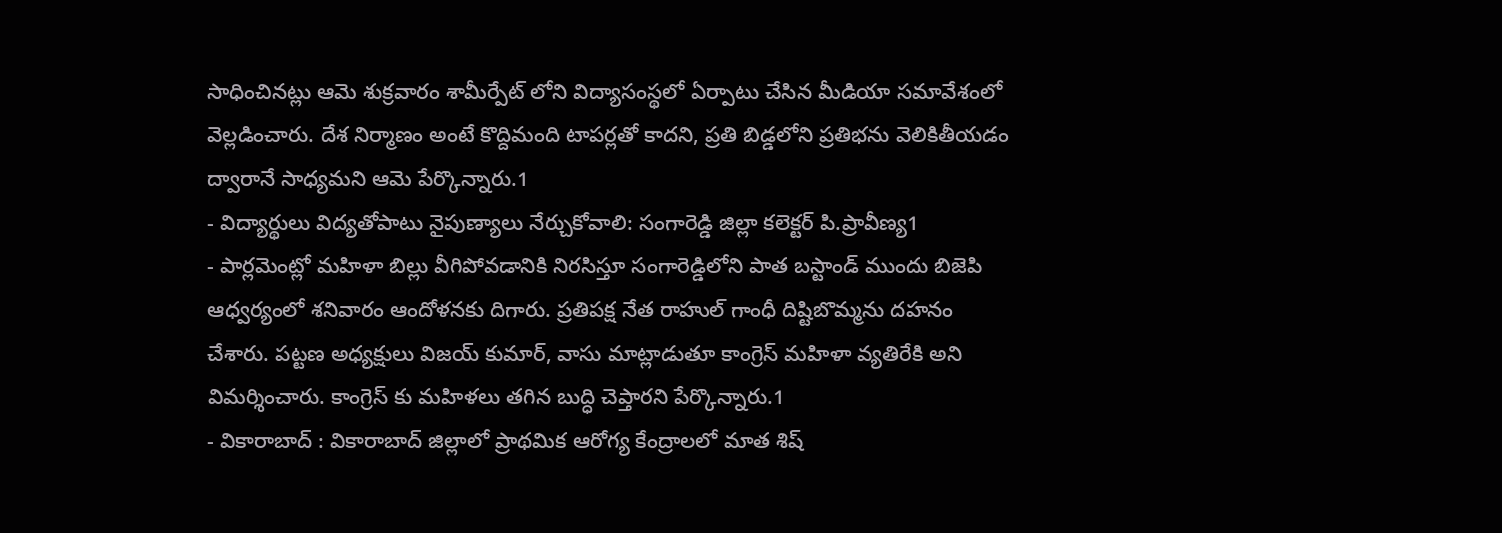సాధించినట్లు ఆమె శుక్రవారం శామీర్పేట్ లోని విద్యాసంస్థలో ఏర్పాటు చేసిన మీడియా సమావేశంలో వెల్లడించారు. దేశ నిర్మాణం అంటే కొద్దిమంది టాపర్లతో కాదని, ప్రతి బిడ్డలోని ప్రతిభను వెలికితీయడం ద్వారానే సాధ్యమని ఆమె పేర్కొన్నారు.1
- విద్యార్థులు విద్యతోపాటు నైపుణ్యాలు నేర్చుకోవాలి: సంగారెడ్డి జిల్లా కలెక్టర్ పి.ప్రావీణ్య1
- పార్లమెంట్లో మహిళా బిల్లు వీగిపోవడానికి నిరసిస్తూ సంగారెడ్డిలోని పాత బస్టాండ్ ముందు బిజెపి ఆధ్వర్యంలో శనివారం ఆందోళనకు దిగారు. ప్రతిపక్ష నేత రాహుల్ గాంధీ దిష్టిబొమ్మను దహనం చేశారు. పట్టణ అధ్యక్షులు విజయ్ కుమార్, వాసు మాట్లాడుతూ కాంగ్రెస్ మహిళా వ్యతిరేకి అని విమర్శించారు. కాంగ్రెస్ కు మహిళలు తగిన బుద్ధి చెప్తారని పేర్కొన్నారు.1
- వికారాబాద్ : వికారాబాద్ జిల్లాలో ప్రాథమిక ఆరోగ్య కేంద్రాలలో మాత శిష్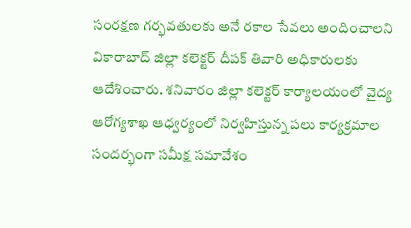సంరక్షణ గర్భవతులకు అనే రకాల సేవలు అందించాలని వికారాబాద్ జిల్లా కలెక్టర్ దీపక్ తివారి అధికారులకు ఆదేశించారు. శనివారం జిల్లా కలెక్టర్ కార్యాలయంలో వైద్య ఆరోగ్యశాఖ ఆధ్వర్యంలో నిర్వహిస్తున్న పలు కార్యక్రమాల సందర్భంగా సమీక్ష సమావేశం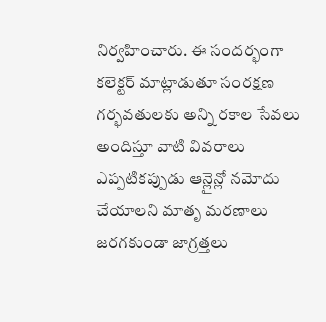నిర్వహించారు. ఈ సందర్భంగా కలెక్టర్ మాట్లాడుతూ సంరక్షణ గర్భవతులకు అన్ని రకాల సేవలు అందిస్తూ వాటి వివరాలు ఎప్పటికప్పుడు ఆన్లైన్లో నమోదు చేయాలని మాతృ మరణాలు జరగకుండా జాగ్రత్తలు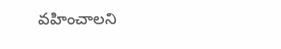వహించాలని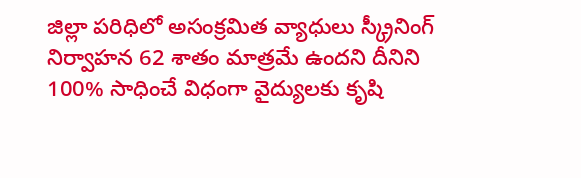జిల్లా పరిధిలో అసంక్రమిత వ్యాధులు స్క్రీనింగ్ నిర్వాహన 62 శాతం మాత్రమే ఉందని దీనిని 100% సాధించే విధంగా వైద్యులకు కృషి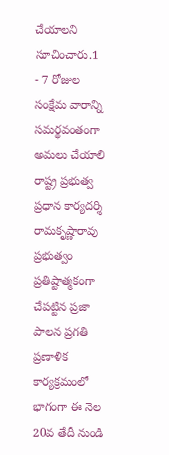చేయాలని సూచించారు.1
- 7 రోజుల సంక్షేమ వారాన్ని సమర్థవంతంగా అమలు చేయాలి రాష్ట్ర ప్రభుత్వ ప్రధాన కార్యదర్శి రామకృష్ణారావు ప్రభుత్వం ప్రతిష్టాత్మకంగా చేపట్టిన ప్రజా పాలన ప్రగతి ప్రణాళిక కార్యక్రమంలో భాగంగా ఈ నెల 20వ తేదీ నుండి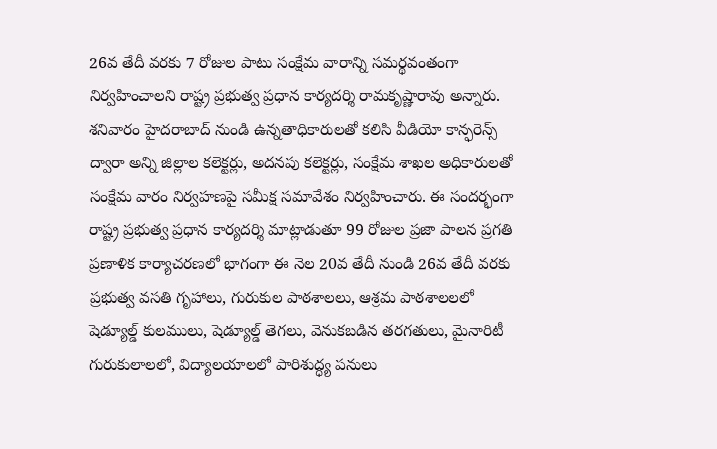26వ తేదీ వరకు 7 రోజుల పాటు సంక్షేమ వారాన్ని సమర్థవంతంగా నిర్వహించాలని రాష్ట్ర ప్రభుత్వ ప్రధాన కార్యదర్శి రామకృష్ణారావు అన్నారు. శనివారం హైదరాబాద్ నుండి ఉన్నతాధికారులతో కలిసి వీడియో కాన్ఫరెన్స్ ద్వారా అన్ని జిల్లాల కలెక్టర్లు, అదనపు కలెక్టర్లు, సంక్షేమ శాఖల అధికారులతో సంక్షేమ వారం నిర్వహణపై సమీక్ష సమావేశం నిర్వహించారు. ఈ సందర్భంగా రాష్ట్ర ప్రభుత్వ ప్రధాన కార్యదర్శి మాట్లాడుతూ 99 రోజుల ప్రజా పాలన ప్రగతి ప్రణాళిక కార్యాచరణలో భాగంగా ఈ నెల 20వ తేదీ నుండి 26వ తేదీ వరకు ప్రభుత్వ వసతి గృహాలు, గురుకుల పాఠశాలలు, ఆశ్రమ పాఠశాలలలో షెడ్యూల్డ్ కులములు, షెడ్యూల్డ్ తెగలు, వెనుకబడిన తరగతులు, మైనారిటీ గురుకులాలలో, విద్యాలయాలలో పారిశుద్ధ్య పనులు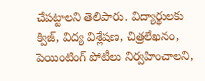చేపట్టాలని తెలిపారు. విద్యార్థులకు క్విజ్, విద్య విశ్లేషణ, చిత్రలేఖనం, పెయింటింగ్ పోటీలు నిర్వహించాలని,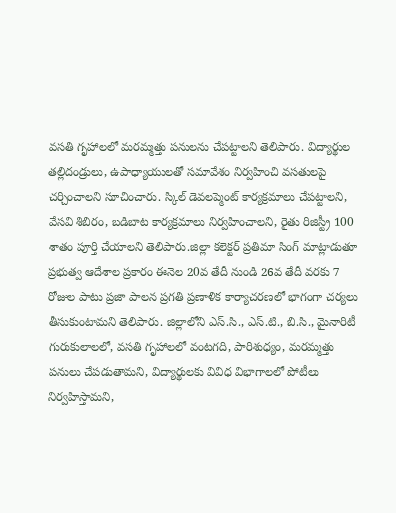వసతి గృహాలలో మరమ్మత్తు పనులను చేపట్టాలని తెలిపారు. విద్యార్థుల తల్లిదండ్రులు, ఉపాధ్యాయులతో సమావేశం నిర్వహించి వసతులపై చర్చించాలని సూచించారు. స్కిల్ డెవలప్మెంట్ కార్యక్రమాలు చేపట్టాలని, వేసవి శిబిరం, బడిబాట కార్యక్రమాలు నిర్వహించాలని, రైతు రిజిస్ట్రీ 100 శాతం పూర్తి చేయాలని తెలిపారు.జిల్లా కలెక్టర్ ప్రతిమా సింగ్ మాట్లాడుతూ ప్రభుత్వ ఆదేశాల ప్రకారం ఈనెల 20వ తేదీ నుండి 26వ తేదీ వరకు 7 రోజుల పాటు ప్రజా పాలన ప్రగతి ప్రణాళిక కార్యాచరణలో భాగంగా చర్యలు తీసుకుంటామని తెలిపారు. జిల్లాలోని ఎస్.సి., ఎస్.టి., బి.సి., మైనారిటీ గురుకులాలలో, వసతి గృహాలలో వంటగది, పారిశుధ్యం, మరమ్మత్తు పనులు చేపడుతామని, విద్యార్థులకు వివిధ విభాగాలలో పోటీలు నిర్వహిస్తామని,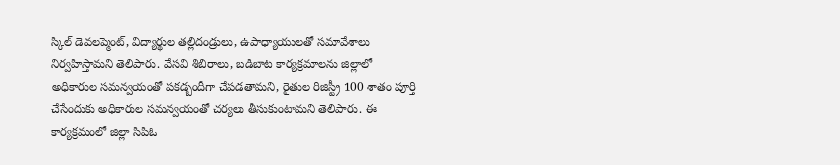స్కిల్ డెవలప్మెంట్, విద్యార్థుల తల్లిదండ్రులు, ఉపాధ్యాయులతో సమావేశాలు నిర్వహిస్తామని తెలిపారు. వేసవి శిబిరాలు, బడిబాట కార్యక్రమాలను జిల్లాలో అధికారుల సమన్వయంతో పకడ్బందీగా చేపడతామని, రైతుల రిజిస్ట్రీ 100 శాతం పూర్తి చేసేందుకు అధికారుల సమన్వయంతో చర్యలు తీసుకుంటామని తెలిపారు. ఈ కార్యక్రమంలో జిల్లా సిపిఓ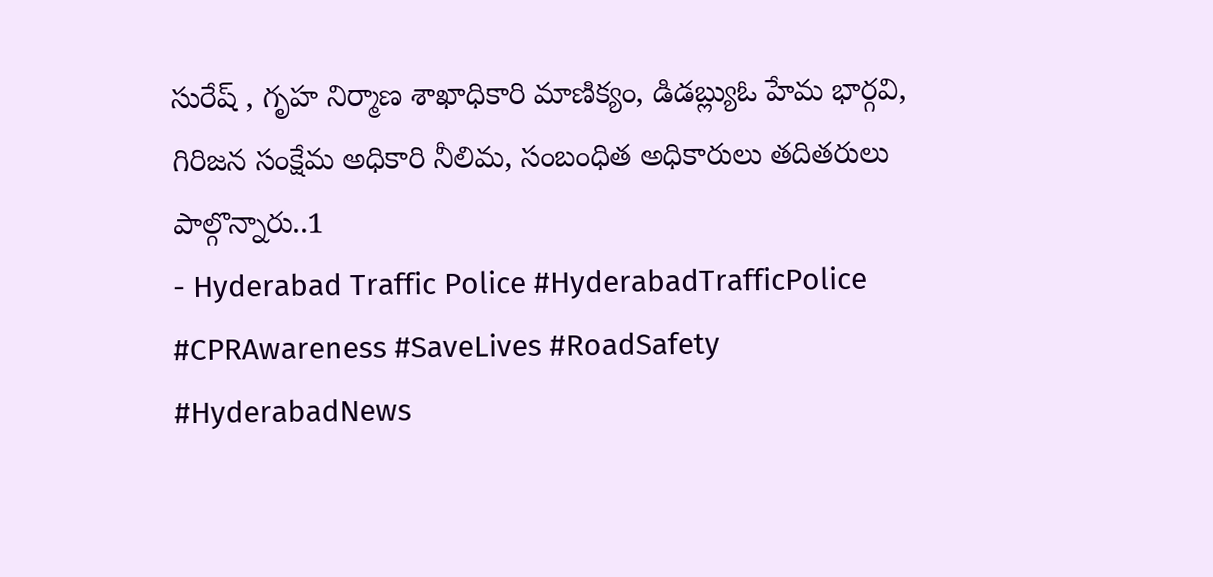సురేష్ , గృహ నిర్మాణ శాఖాధికారి మాణిక్యం, డిడబ్ల్యుఓ హేమ భార్గవి, గిరిజన సంక్షేమ అధికారి నీలిమ, సంబంధిత అధికారులు తదితరులు పాల్గొన్నారు..1
- Hyderabad Traffic Police #HyderabadTrafficPolice #CPRAwareness #SaveLives #RoadSafety #HyderabadNews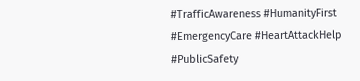#TrafficAwareness #HumanityFirst #EmergencyCare #HeartAttackHelp #PublicSafety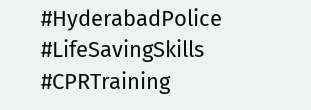#HyderabadPolice #LifeSavingSkills #CPRTraining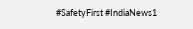#SafetyFirst #IndiaNews1